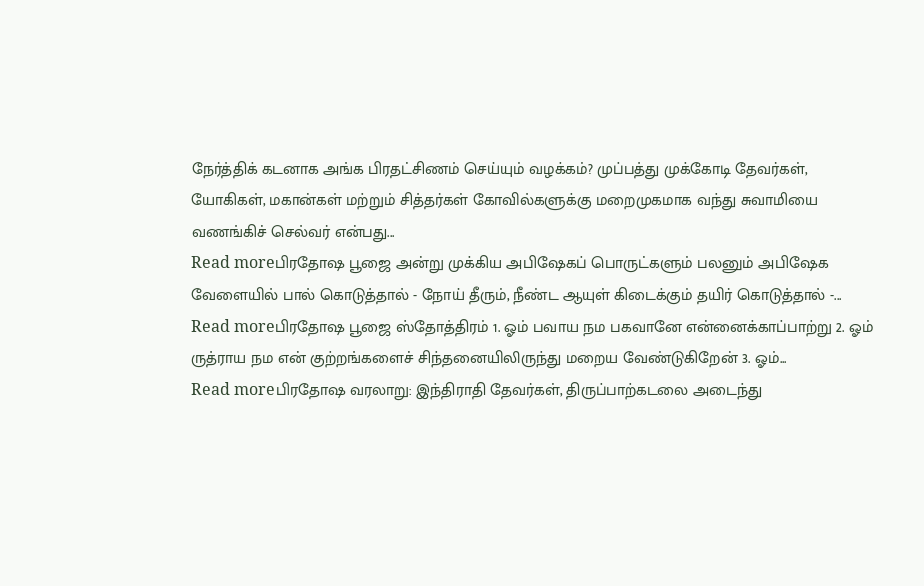நேர்த்திக் கடனாக அங்க பிரதட்சிணம் செய்யும் வழக்கம்? முப்பத்து முக்கோடி தேவர்கள், யோகிகள், மகான்கள் மற்றும் சித்தர்கள் கோவில்களுக்கு மறைமுகமாக வந்து சுவாமியை வணங்கிச் செல்வர் என்பது...
Read moreபிரதோஷ பூஜை அன்று முக்கிய அபிஷேகப் பொருட்களும் பலனும் அபிஷேக வேளையில் பால் கொடுத்தால் - நோய் தீரும், நீண்ட ஆயுள் கிடைக்கும் தயிர் கொடுத்தால் -...
Read moreபிரதோஷ பூஜை ஸ்தோத்திரம் 1. ஓம் பவாய நம பகவானே என்னைக்காப்பாற்று 2. ஓம் ருத்ராய நம என் குற்றங்களைச் சிந்தனையிலிருந்து மறைய வேண்டுகிறேன் 3. ஓம்...
Read moreபிரதோஷ வரலாறு: இந்திராதி தேவர்கள், திருப்பாற்கடலை அடைந்து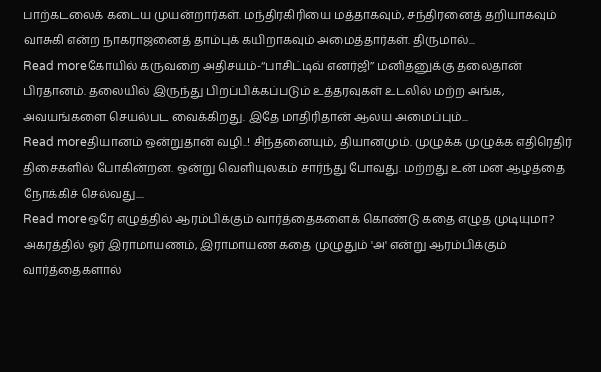பாற்கடலைக் கடைய முயன்றார்கள். மந்திரகிரியை மத்தாகவும், சந்திரனைத் தறியாகவும் வாசுகி என்ற நாகராஜனைத் தாம்புக் கயிறாகவும் அமைத்தார்கள். திருமால்...
Read moreகோயில் கருவறை அதிசயம்-‘‘பாசிட்டிவ் எனர்ஜி’’ மனிதனுக்கு தலைதான் பிரதானம். தலையில் இருந்து பிறப்பிக்கப்படும் உத்தரவுகள் உடலில் மற்ற அங்க, அவயங்களை செயல்பட வைக்கிறது. இதே மாதிரிதான் ஆலய அமைப்பும்...
Read moreதியானம் ஒன்றுதான் வழி..! சிந்தனையும், தியானமும். முழுக்க முழுக்க எதிரெதிர் திசைகளில் போகின்றன. ஒன்று வெளியுலகம் சார்ந்து போவது. மற்றது உன் மன ஆழத்தை நோக்கிச் செல்வது....
Read moreஒரே எழுத்தில் ஆரம்பிக்கும் வார்த்தைகளைக் கொண்டு கதை எழுத முடியுமா? அகரத்தில் ஓர் இராமாயணம், இராமாயண கதை முழுதும் 'அ' என்று ஆரம்பிக்கும் வார்த்தைகளால்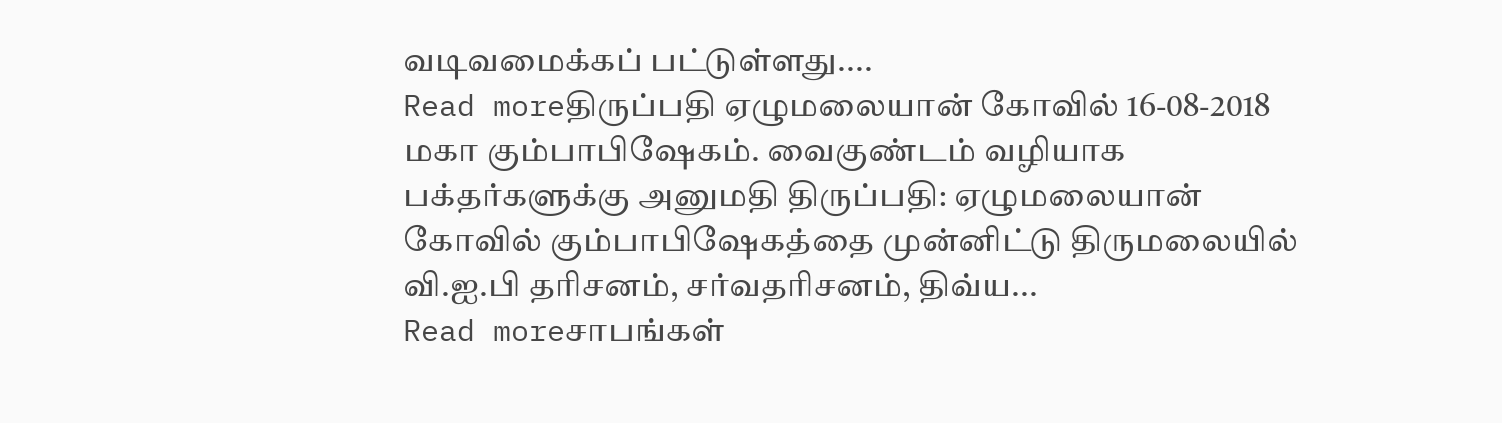வடிவமைக்கப் பட்டுள்ளது....
Read moreதிருப்பதி ஏழுமலையான் கோவில் 16-08-2018 மகா கும்பாபிஷேகம். வைகுண்டம் வழியாக பக்தர்களுக்கு அனுமதி திருப்பதி: ஏழுமலையான் கோவில் கும்பாபிஷேகத்தை முன்னிட்டு திருமலையில் வி.ஐ.பி தரிசனம், சர்வதரிசனம், திவ்ய...
Read moreசாபங்கள்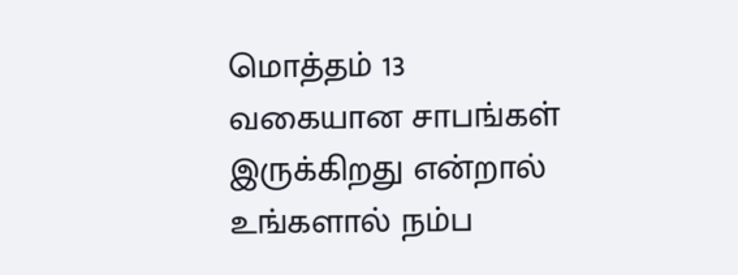மொத்தம் 13 வகையான சாபங்கள் இருக்கிறது என்றால் உங்களால் நம்ப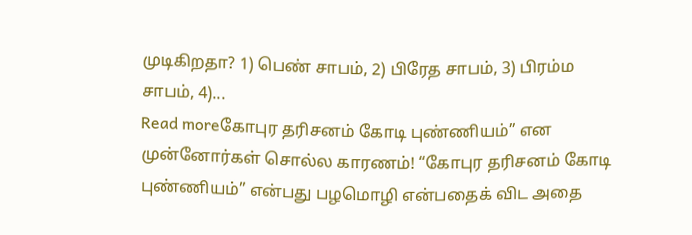முடிகிறதா? 1) பெண் சாபம், 2) பிரேத சாபம், 3) பிரம்ம சாபம், 4)...
Read moreகோபுர தரிசனம் கோடி புண்ணியம்” என முன்னோர்கள் சொல்ல காரணம்! “கோபுர தரிசனம் கோடி புண்ணியம்” என்பது பழமொழி என்பதைக் விட அதை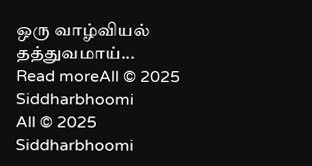ஒரு வாழ்வியல் தத்துவமாய்...
Read moreAll © 2025 Siddharbhoomi
All © 2025 Siddharbhoomi